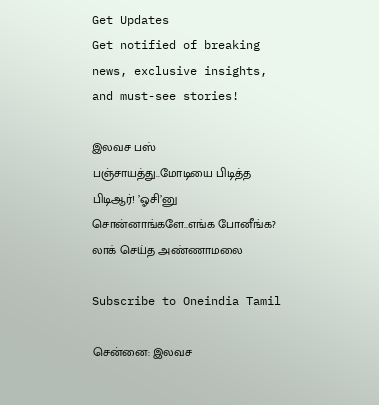Get Updates
Get notified of breaking news, exclusive insights, and must-see stories!

இலவச பஸ் பஞ்சாயத்து..மோடியை பிடித்த பிடிஆர்! ’ஓசி’னு சொன்னாங்களே..எங்க போனீங்க? லாக் செய்த அண்ணாமலை

Subscribe to Oneindia Tamil

சென்னை: இலவச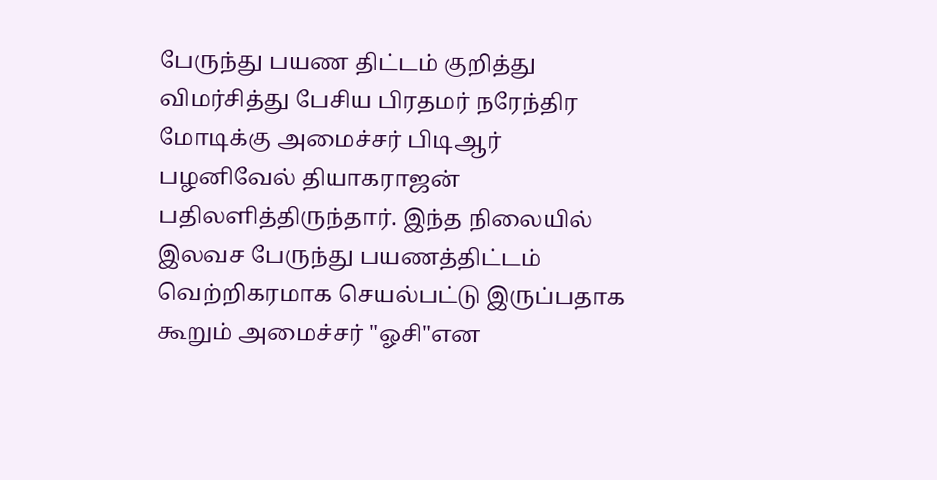பேருந்து பயண திட்டம் குறித்து விமர்சித்து பேசிய பிரதமர் நரேந்திர மோடிக்கு அமைச்சர் பிடிஆர் பழனிவேல் தியாகராஜன் பதிலளித்திருந்தார். இந்த நிலையில் இலவச பேருந்து பயணத்திட்டம் வெற்றிகரமாக செயல்பட்டு இருப்பதாக கூறும் அமைச்சர் "ஓசி"என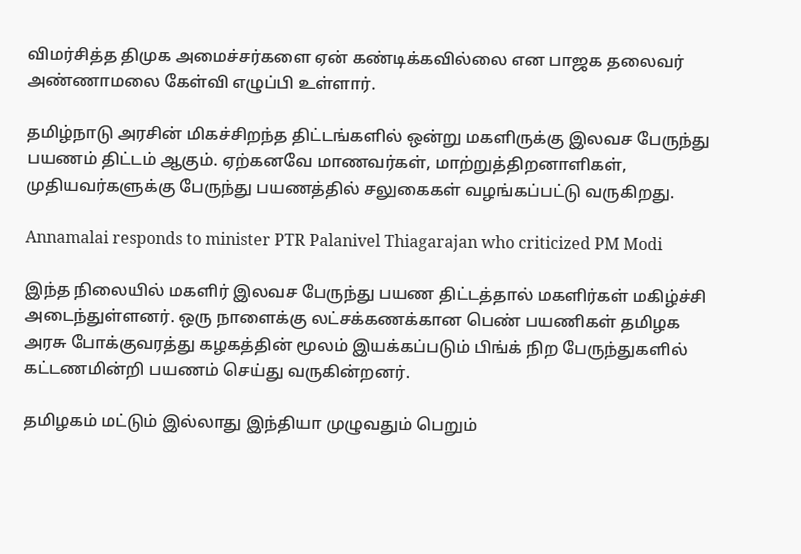விமர்சித்த திமுக அமைச்சர்களை ஏன் கண்டிக்கவில்லை என பாஜக தலைவர் அண்ணாமலை கேள்வி எழுப்பி உள்ளார்.

தமிழ்நாடு அரசின் மிகச்சிறந்த திட்டங்களில் ஒன்று மகளிருக்கு இலவச பேருந்து பயணம் திட்டம் ஆகும். ஏற்கனவே மாணவர்கள், மாற்றுத்திறனாளிகள், முதியவர்களுக்கு பேருந்து பயணத்தில் சலுகைகள் வழங்கப்பட்டு வருகிறது.

Annamalai responds to minister PTR Palanivel Thiagarajan who criticized PM Modi

இந்த நிலையில் மகளிர் இலவச பேருந்து பயண திட்டத்தால் மகளிர்கள் மகிழ்ச்சி அடைந்துள்ளனர். ஒரு நாளைக்கு லட்சக்கணக்கான பெண் பயணிகள் தமிழக அரசு போக்குவரத்து கழகத்தின் மூலம் இயக்கப்படும் பிங்க் நிற பேருந்துகளில் கட்டணமின்றி பயணம் செய்து வருகின்றனர்.

தமிழகம் மட்டும் இல்லாது இந்தியா முழுவதும் பெறும்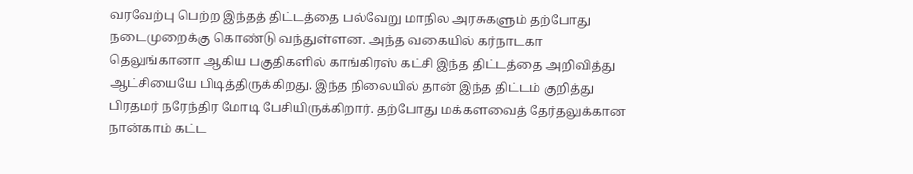வரவேற்பு பெற்ற இந்தத் திட்டத்தை பல்வேறு மாநில அரசுகளும் தற்போது நடைமுறைக்கு கொண்டு வந்துள்ளன. அந்த வகையில் கர்நாடகா தெலுங்கானா ஆகிய பகுதிகளில் காங்கிரஸ் கட்சி இந்த திட்டத்தை அறிவித்து ஆட்சியையே பிடித்திருக்கிறது. இந்த நிலையில் தான் இந்த திட்டம் குறித்து பிரதமர் நரேந்திர மோடி பேசியிருக்கிறார். தற்போது மக்களவைத் தேர்தலுக்கான நான்காம் கட்ட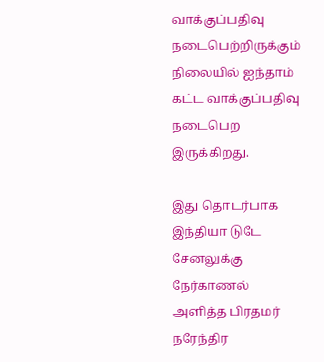வாக்குப்பதிவு நடைபெற்றிருக்கும் நிலையில் ஐந்தாம் கட்ட வாக்குப்பதிவு நடைபெற இருக்கிறது.

இது தொடர்பாக இந்தியா டுடே சேனலுக்கு நேர்காணல் அளித்த பிரதமர் நரேந்திர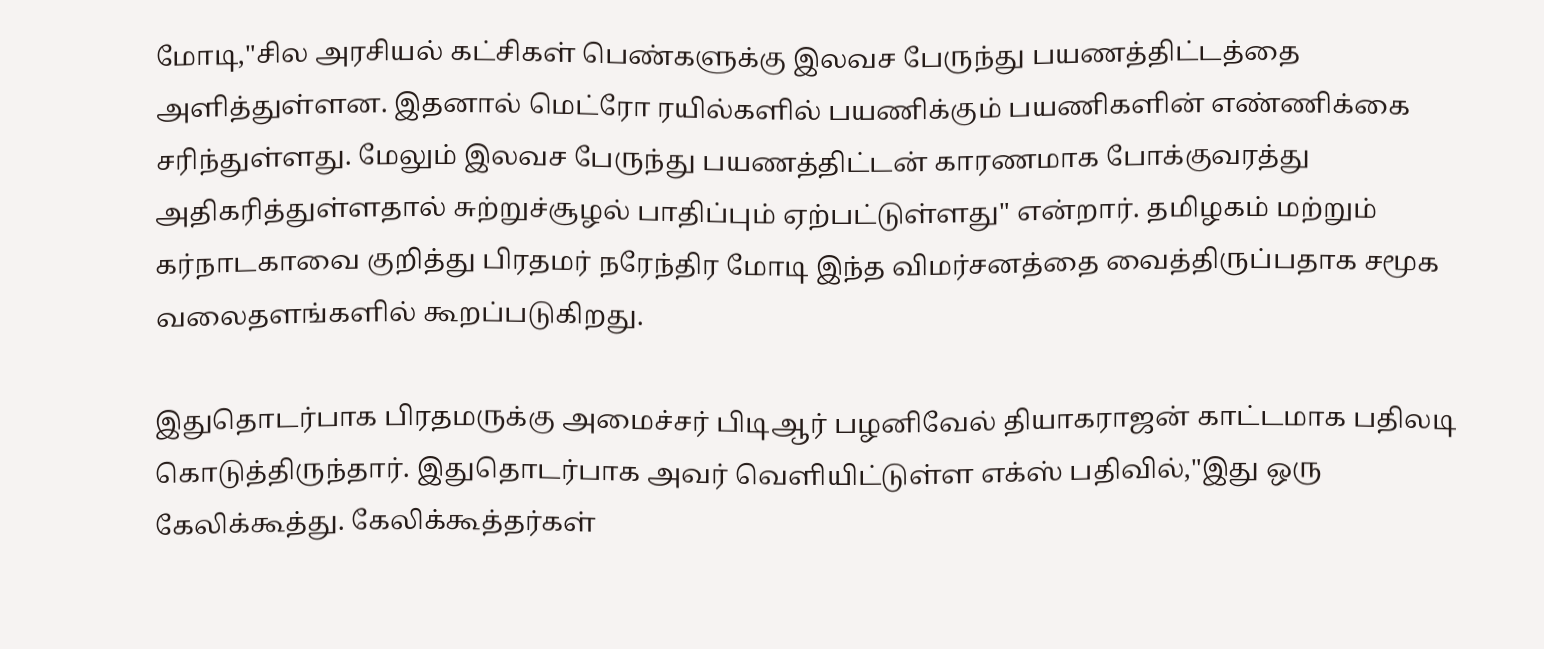மோடி,"சில அரசியல் கட்சிகள் பெண்களுக்கு இலவச பேருந்து பயணத்திட்டத்தை அளித்துள்ளன. இதனால் மெட்ரோ ரயில்களில் பயணிக்கும் பயணிகளின் எண்ணிக்கை சரிந்துள்ளது. மேலும் இலவச பேருந்து பயணத்திட்டன் காரணமாக போக்குவரத்து அதிகரித்துள்ளதால் சுற்றுச்சூழல் பாதிப்பும் ஏற்பட்டுள்ளது" என்றார். தமிழகம் மற்றும் கர்நாடகாவை குறித்து பிரதமர் நரேந்திர மோடி இந்த விமர்சனத்தை வைத்திருப்பதாக சமூக வலைதளங்களில் கூறப்படுகிறது.

இதுதொடர்பாக பிரதமருக்கு அமைச்சர் பிடிஆர் பழனிவேல் தியாகராஜன் காட்டமாக பதிலடி கொடுத்திருந்தார். இதுதொடர்பாக அவர் வெளியிட்டுள்ள எக்ஸ் பதிவில்,"இது ஒரு கேலிக்கூத்து. கேலிக்கூத்தர்கள்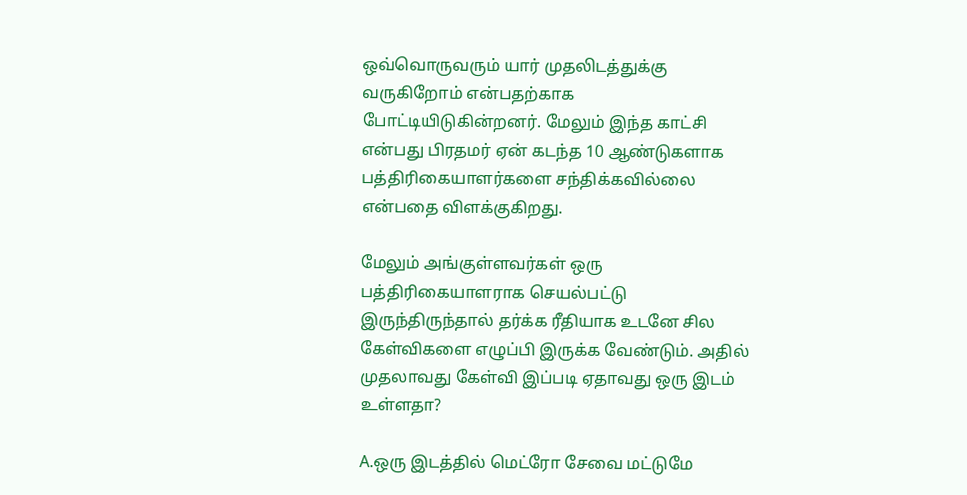ஒவ்வொருவரும் யார் முதலிடத்துக்கு வருகிறோம் என்பதற்காக போட்டியிடுகின்றனர். மேலும் இந்த காட்சி என்பது பிரதமர் ஏன் கடந்த 10 ஆண்டுகளாக பத்திரிகையாளர்களை சந்திக்கவில்லை என்பதை விளக்குகிறது.

மேலும் அங்குள்ளவர்கள் ஒரு பத்திரிகையாளராக செயல்பட்டு இருந்திருந்தால் தர்க்க ரீதியாக உடனே சில கேள்விகளை எழுப்பி இருக்க வேண்டும். அதில் முதலாவது கேள்வி இப்படி ஏதாவது ஒரு இடம் உள்ளதா?

A.ஒரு இடத்தில் மெட்ரோ சேவை மட்டுமே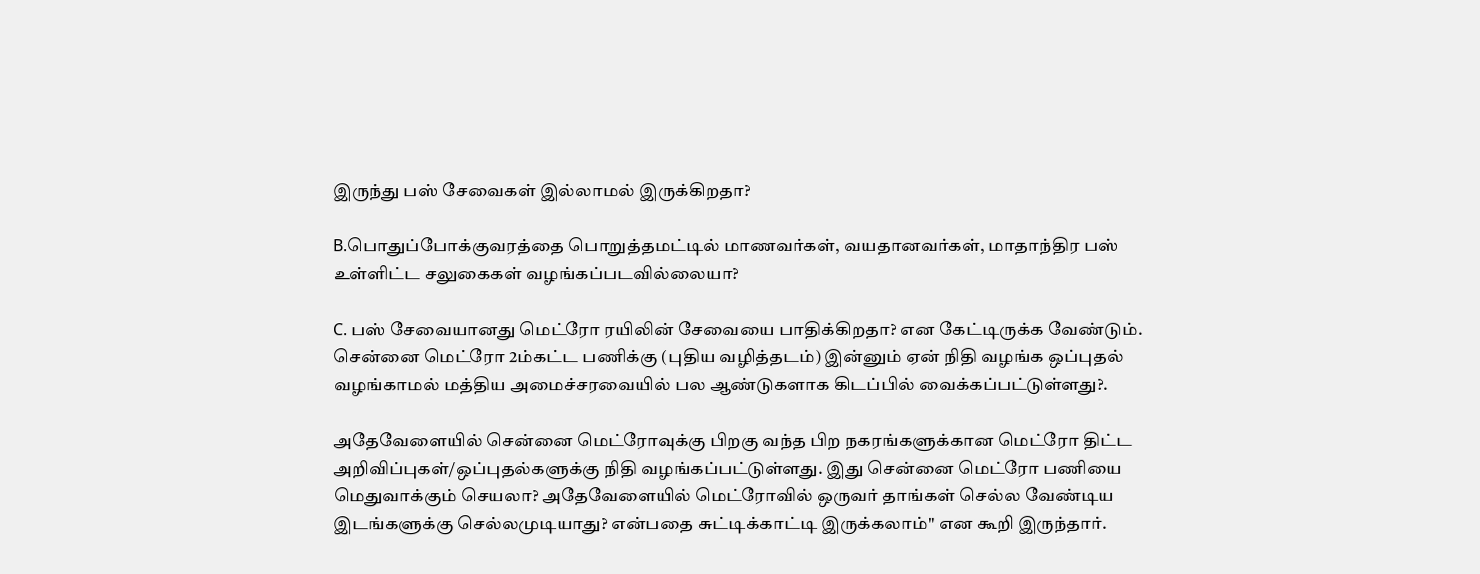இருந்து பஸ் சேவைகள் இல்லாமல் இருக்கிறதா?

B.பொதுப்போக்குவரத்தை பொறுத்தமட்டில் மாணவர்கள், வயதானவர்கள், மாதாந்திர பஸ் உள்ளிட்ட சலுகைகள் வழங்கப்படவில்லையா?

C. பஸ் சேவையானது மெட்ரோ ரயிலின் சேவையை பாதிக்கிறதா? என கேட்டிருக்க வேண்டும். சென்னை மெட்ரோ 2ம்கட்ட பணிக்கு (புதிய வழித்தடம்) இன்னும் ஏன் நிதி வழங்க ஒப்புதல் வழங்காமல் மத்திய அமைச்சரவையில் பல ஆண்டுகளாக கிடப்பில் வைக்கப்பட்டுள்ளது?.

அதேவேளையில் சென்னை மெட்ரோவுக்கு பிறகு வந்த பிற நகரங்களுக்கான மெட்ரோ திட்ட அறிவிப்புகள்/ஒப்புதல்களுக்கு நிதி வழங்கப்பட்டுள்ளது. இது சென்னை மெட்ரோ பணியை மெதுவாக்கும் செயலா? அதேவேளையில் மெட்ரோவில் ஒருவர் தாங்கள் செல்ல வேண்டிய இடங்களுக்கு செல்லமுடியாது? என்பதை சுட்டிக்காட்டி இருக்கலாம்" என கூறி இருந்தார்.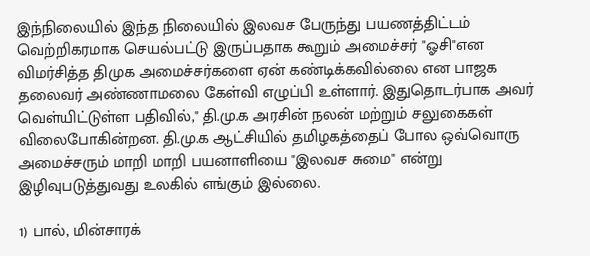இந்நிலையில் இந்த நிலையில் இலவச பேருந்து பயணத்திட்டம் வெற்றிகரமாக செயல்பட்டு இருப்பதாக கூறும் அமைச்சர் "ஓசி"என விமர்சித்த திமுக அமைச்சர்களை ஏன் கண்டிக்கவில்லை என பாஜக தலைவர் அண்ணாமலை கேள்வி எழுப்பி உள்ளார். இதுதொடர்பாக அவர் வெள்யிட்டுள்ள பதிவில்," தி.மு.க அரசின் நலன் மற்றும் சலுகைகள் விலைபோகின்றன. தி.மு.க ஆட்சியில் தமிழகத்தைப் போல ஒவ்வொரு அமைச்சரும் மாறி மாறி பயனாளியை "இலவச சுமை" என்று இழிவுபடுத்துவது உலகில் எங்கும் இல்லை.

1) பால், மின்சாரக்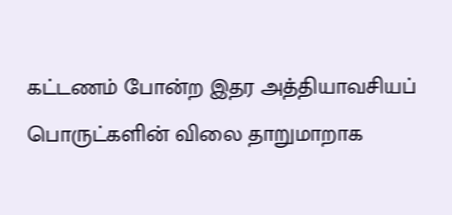கட்டணம் போன்ற இதர அத்தியாவசியப் பொருட்களின் விலை தாறுமாறாக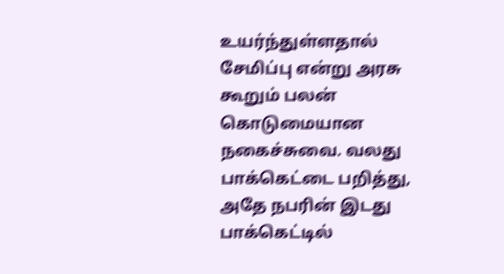உயர்ந்துள்ளதால் சேமிப்பு என்று அரசு கூறும் பலன் கொடுமையான நகைச்சுவை. வலது பாக்கெட்டை பறித்து, அதே நபரின் இடது பாக்கெட்டில்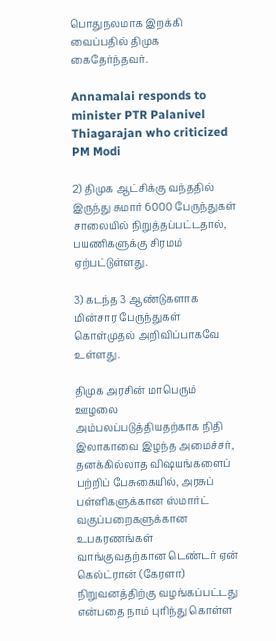பொதுநலமாக இறக்கி வைப்பதில் திமுக கைதேர்ந்தவர்.

Annamalai responds to minister PTR Palanivel Thiagarajan who criticized PM Modi

2) திமுக ஆட்சிக்கு வந்ததில் இருந்து சுமார் 6000 பேருந்துகள் சாலையில் நிறுத்தப்பட்டதால், பயணிகளுக்கு சிரமம் ஏற்பட்டுள்ளது.

3) கடந்த 3 ஆண்டுகளாக மின்சார பேருந்துகள் கொள்முதல் அறிவிப்பாகவே உள்ளது.

திமுக அரசின் மாபெரும் ஊழலை அம்பலப்படுத்தியதற்காக நிதி இலாகாவை இழந்த அமைச்சர், தனக்கில்லாத விஷயங்களைப் பற்றிப் பேசுகையில், அரசுப் பள்ளிகளுக்கான ஸ்மார்ட் வகுப்பறைகளுக்கான உபகரணங்கள் வாங்குவதற்கான டெண்டர் ஏன் கெல்ட்ரான் (கேரளா) நிறுவனத்திற்கு வழங்கப்பட்டது என்பதை நாம் புரிந்து கொள்ள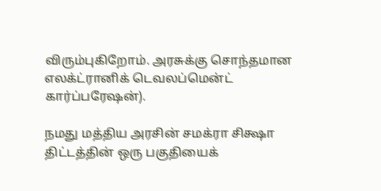விரும்புகிறோம். அரசுக்கு சொந்தமான எலக்ட்ரானிக் டெவலப்மென்ட் கார்ப்பரேஷன்).

நமது மத்திய அரசின் சமக்ரா சிக்ஷா திட்டத்தின் ஒரு பகுதியைக்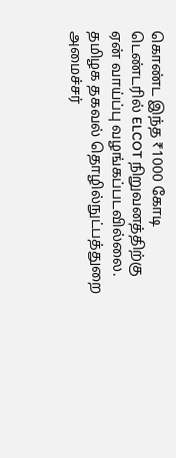கொண்ட இந்த ₹1000 கோடி டெண்டரில் ELCOT நிறுவனத்திற்கு ஏன் வாய்ப்பு வழங்கப்படவில்லை. தமிழக தகவல் தொழில்நுட்பத்துறை அமைச்சர்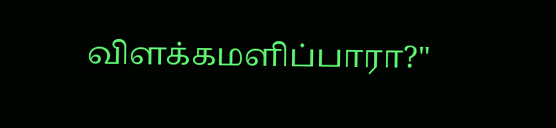விளக்கமளிப்பாரா?"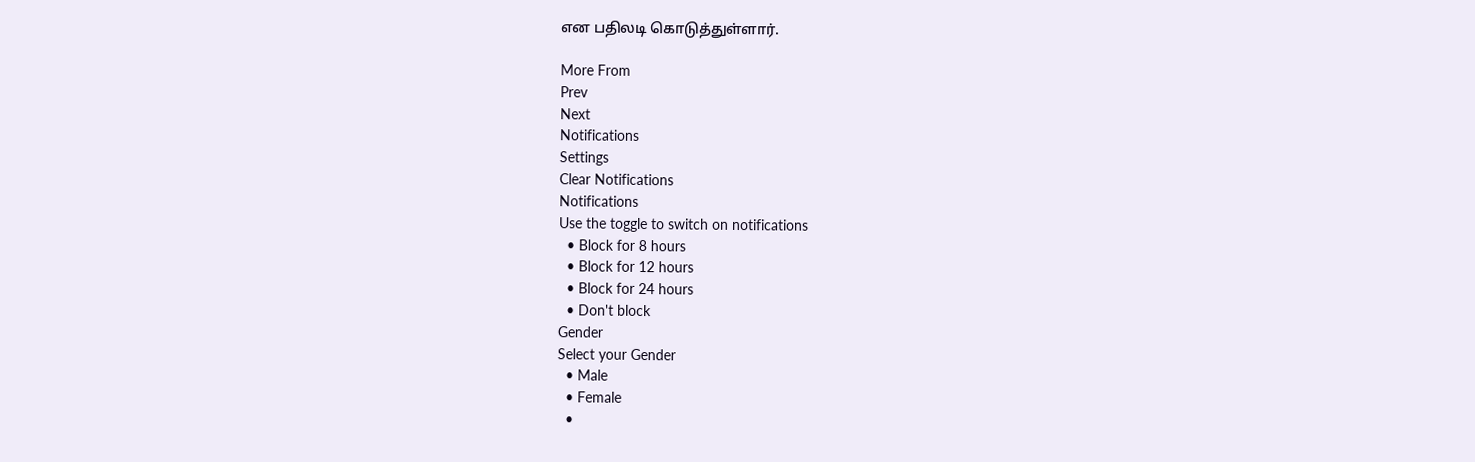என பதிலடி கொடுத்துள்ளார்.

More From
Prev
Next
Notifications
Settings
Clear Notifications
Notifications
Use the toggle to switch on notifications
  • Block for 8 hours
  • Block for 12 hours
  • Block for 24 hours
  • Don't block
Gender
Select your Gender
  • Male
  • Female
  •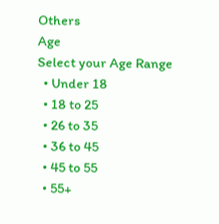Others
Age
Select your Age Range
  • Under 18
  • 18 to 25
  • 26 to 35
  • 36 to 45
  • 45 to 55
  • 55+